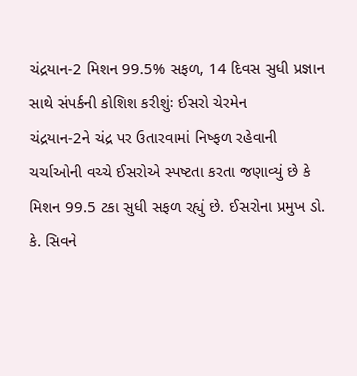ચંદ્રયાન-2 મિશન 99.5% સફળ, 14 દિવસ સુધી પ્રજ્ઞાન સાથે સંપર્કની કોશિશ કરીશુંઃ ઈસરો ચેરમેન
ચંદ્રયાન-2ને ચંદ્ર પર ઉતારવામાં નિષ્ફળ રહેવાની ચર્ચાઓની વચ્ચે ઈસરોએ સ્પષ્ટતા કરતા જણાવ્યું છે કે મિશન 99.5 ટકા સુધી સફળ રહ્યું છે. ઈસરોના પ્રમુખ ડો. કે. સિવને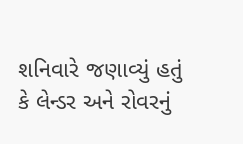શનિવારે જણાવ્યું હતું કે લેન્ડર અને રોવરનું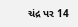ચંદ્ર પર 14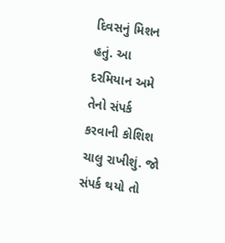દિવસનું મિશન હતું. આ દરમિયાન અમે તેનો સંપર્ક કરવાની કોશિશ ચાલુ રાખીશું. જો સંપર્ક થયો તો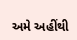અમે અહીંથી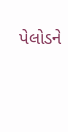પેલોડને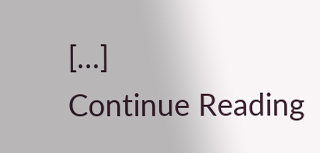[…]
Continue Reading